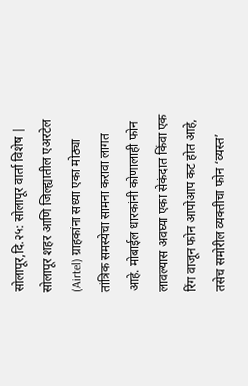सोलापूर,दि.२५: सोलापूर वार्ता विशेष | सोलापूर शहर आणि जिल्ह्यातील एअरटेल (Airtel) ग्राहकांना सध्या एका मोठ्या तांत्रिक समस्येचा सामना करावा लागत आहे. मोबाईल धारकांनी कोणालाही फोन लावल्यास अवघ्या एका सेकंदात किंवा एक रिंग वाजून फोन आपोआप कट होत आहे, तसेच समोरील व्यक्तीचा फोन ‘व्यस्त’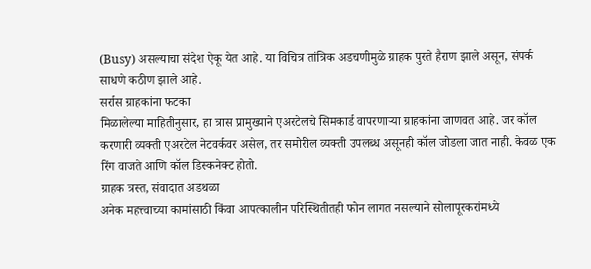(Busy) असल्याचा संदेश ऐकू येत आहे. या विचित्र तांत्रिक अडचणीमुळे ग्राहक पुरते हैराण झाले असून, संपर्क साधणे कठीण झाले आहे.
सर्रास ग्राहकांना फटका
मिळालेल्या माहितीनुसार, हा त्रास प्रामुख्याने एअरटेलचे सिमकार्ड वापरणाऱ्या ग्राहकांना जाणवत आहे. जर कॉल करणारी व्यक्ती एअरटेल नेटवर्कवर असेल, तर समोरील व्यक्ती उपलब्ध असूनही कॉल जोडला जात नाही. केवळ एक रिंग वाजते आणि कॉल डिस्कनेक्ट होतो.
ग्राहक त्रस्त, संवादात अडथळा
अनेक महत्त्वाच्या कामांसाठी किंवा आपत्कालीन परिस्थितीतही फोन लागत नसल्याने सोलापूरकरांमध्ये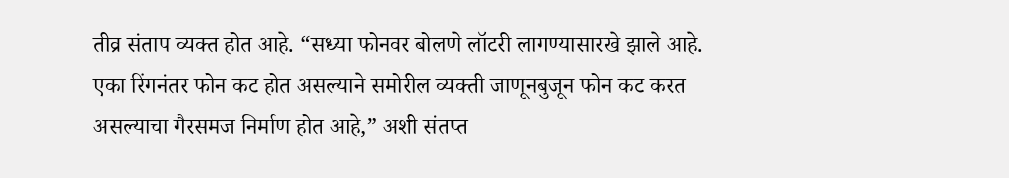तीव्र संताप व्यक्त होत आहे. “सध्या फोनवर बोलणे लॉटरी लागण्यासारखे झाले आहे. एका रिंगनंतर फोन कट होत असल्याने समोरील व्यक्ती जाणूनबुजून फोन कट करत असल्याचा गैरसमज निर्माण होत आहे,” अशी संतप्त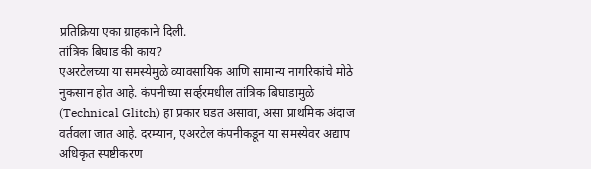प्रतिक्रिया एका ग्राहकाने दिली.
तांत्रिक बिघाड की काय?
एअरटेलच्या या समस्येमुळे व्यावसायिक आणि सामान्य नागरिकांचे मोठे नुकसान होत आहे. कंपनीच्या सर्व्हरमधील तांत्रिक बिघाडामुळे (Technical Glitch) हा प्रकार घडत असावा, असा प्राथमिक अंदाज वर्तवला जात आहे. दरम्यान, एअरटेल कंपनीकडून या समस्येवर अद्याप अधिकृत स्पष्टीकरण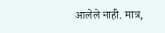आलेले नाही. मात्र,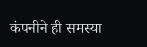कंपनीने ही समस्या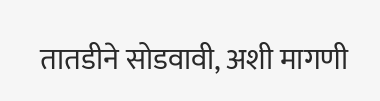तातडीने सोडवावी, अशी मागणी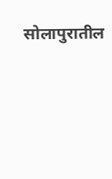सोलापुरातील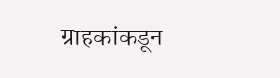ग्राहकांकडून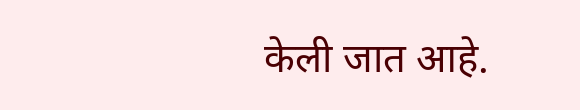केली जात आहे.